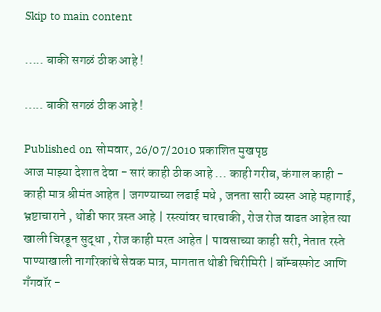Skip to main content

..... बाकी सगळं ठीक आहे !

..... बाकी सगळं ठीक आहे !

Published on सोमवार, 26/07/2010 प्रकाशित मुखपृष्ठ
आज माझ्या देशात देवा - सारं काही ठीक आहे ... काही गरीब, कंगाल काही - काही मात्र श्रीमंत आहेत | जगण्याच्या लढाई मधे , जनता सारी व्यस्त आहे महागाई, भ्रष्टाचाराने , थोडी फार त्रस्त आहे | रस्त्यांवर चारचाकी, रोज रोज वाढत आहेत त्या खाली चिरडून सुद्धा , रोज काही मरत आहेत | पावसाच्या काही सरी, नेतात रस्ते पाण्याखाली नागरिकांचे सेवक मात्र, मागतात थोडी चिरीमिरी | बॉम्बस्फोट आणि गँगवॉर -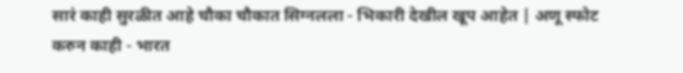सारं काही सुरळीत आहे चौका चौकात सिग्नलला - भिकारी देखील खूप आहेत | अणू स्फोट करुन काही - भारत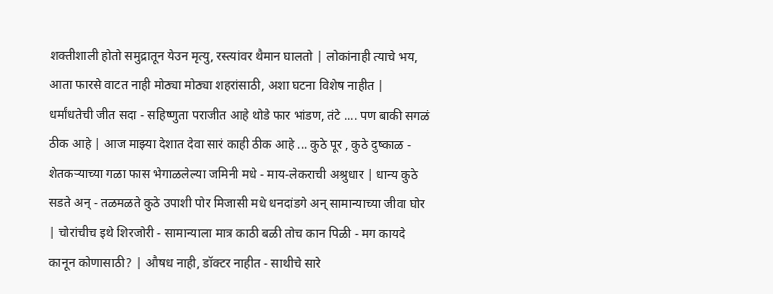शक्तीशाली होतो समुद्रातून येउन मृत्यु, रस्त्यांवर थैमान घालतो | लोकांनाही त्याचे भय, आता फारसे वाटत नाही मोठ्या मोठ्या शहरांसाठी, अशा घटना विशेष नाहीत | धर्मांधतेची जीत सदा - सहिष्णुता पराजीत आहे थोडे फार भांडण, तंटे .... पण बाकी सगळं ठीक आहे | आज माझ्या देशात देवा सारं काही ठीक आहे ... कुठे पूर , कुठे दुष्काळ - शेतकर्‍याच्या गळा फास भेगाळलेल्या जमिनी मधे - माय-लेकराची अश्रुधार | धान्य कुठे सडते अन् - तळमळते कुठे उपाशी पोर मिजासी मधे धनदांडगे अन् सामान्याच्या जीवा घोर | चोरांचीच इथे शिरजोरी - सामान्याला मात्र काठी बळी तोच कान पिळी - मग कायदे कानून कोणासाठी? | औषध नाही, डॉक्टर नाहीत - साथीचे सारे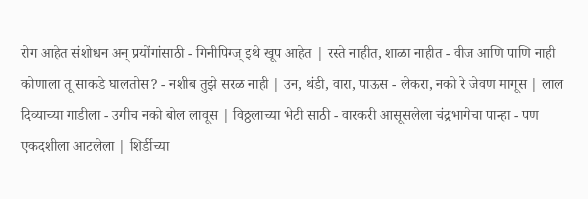रोग आहेत संशोधन अन् प्रयोंगांसाठी - गिनीपिग्ज् इथे खूप आहेत | रस्ते नाहीत, शाळा नाहीत - वीज आणि पाणि नाही कोणाला तू साकडे घालतोस? - नशीब तुझे सरळ नाही | उन, थंडी, वारा, पाऊस - लेकरा, नको रे जेवण मागूस | लाल दिव्याच्या गाडीला - उगीच नको बोल लावूस | विठ्ठलाच्या भेटी साठी - वारकरी आसूसलेला चंद्रभागेचा पान्हा - पण एकदशीला आटलेला | शिर्डीच्या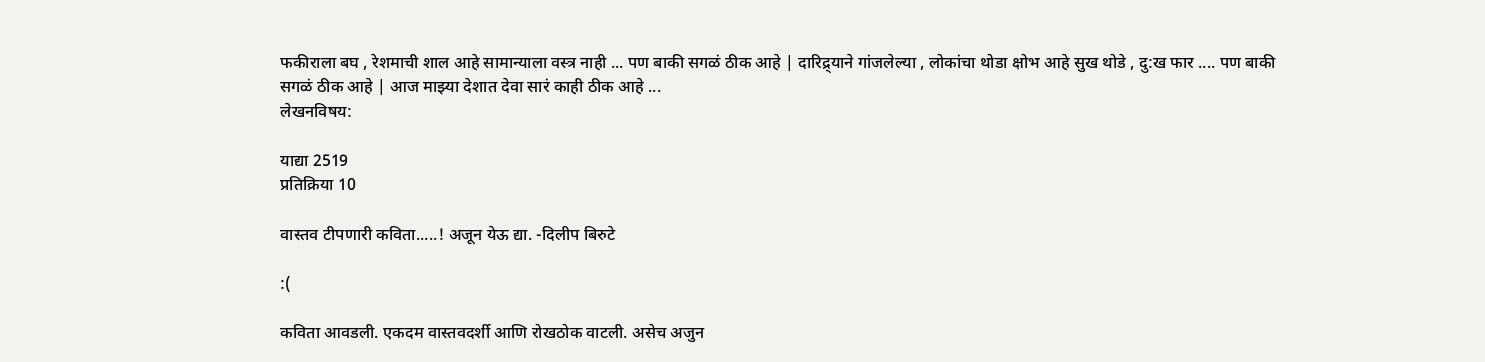फकीराला बघ , रेशमाची शाल आहे सामान्याला वस्त्र नाही ... पण बाकी सगळं ठीक आहे | दारिद्र्याने गांजलेल्या , लोकांचा थोडा क्षोभ आहे सुख थोडे , दु:ख फार .... पण बाकी सगळं ठीक आहे | आज माझ्या देशात देवा सारं काही ठीक आहे ...
लेखनविषय:

याद्या 2519
प्रतिक्रिया 10

वास्तव टीपणारी कविता.....! अजून येऊ द्या. -दिलीप बिरुटे

:(

कविता आवडली. एकदम वास्तवदर्शी आणि रोखठोक वाटली. असेच अजुन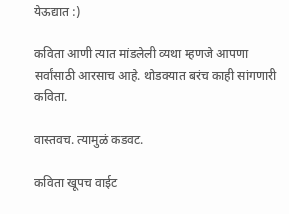येऊद्यात :)

कविता आणी त्यात मांडलेली व्यथा म्हणजे आपणा सर्वांसाठी आरसाच आहे. थोडक्यात बरंच काही सांगणारी कविता.

वास्तवच. त्यामुळं कडवट.

कविता खूपच वाईट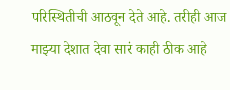परिस्थितीची आठवून देते आहे. तरीही आज माझ्या देशात देवा सारं काही ठीक आहे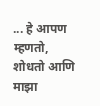... हे आपण म्हणतो, शोधतो आणि माझा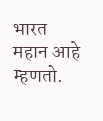भारत महान आहे म्हणतो.